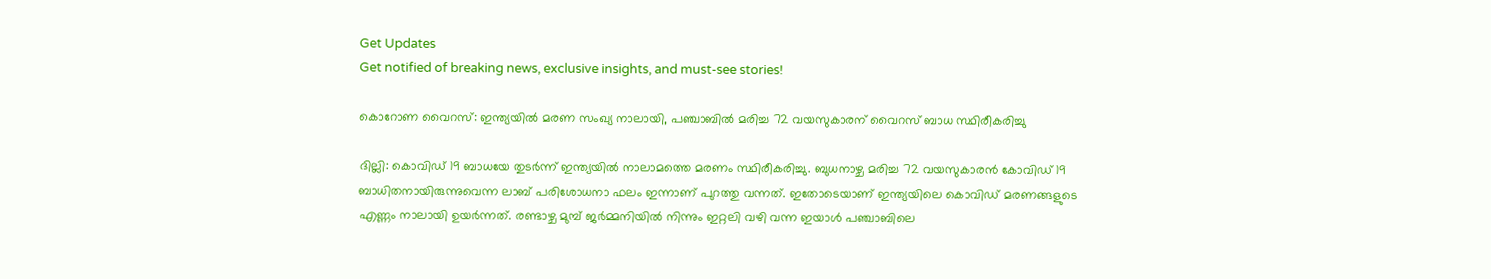Get Updates
Get notified of breaking news, exclusive insights, and must-see stories!

കൊറോണ വൈറസ്: ഇന്ത്യയില്‍ മരണ സംഖ്യ നാലായി, പഞ്ചാബില്‍ മരിച്ച 72 വയസുകാരന് വൈറസ് ബാധ സ്ഥിരീകരിച്ചു

ദില്ലി: കൊവിഡ് 19 ബാധയേ തുടര്‍ന്ന് ഇന്ത്യയില്‍ നാലാമത്തെ മരണം സ്ഥിരീകരിച്ചു. ബുധനാഴ്ച മരിച്ച 72 വയസുകാരന്‍ കോവിഡ് 19 ബാധിതനായിരുന്നുവെന്ന ലാബ് പരിശോധനാ ഫലം ഇന്നാണ് പുറത്തു വന്നത്. ഇതോടെയാണ് ഇന്ത്യയിലെ കൊവിഡ് മരണങ്ങളുടെ എണ്ണം നാലായി ഉയര്‍ന്നത്. രണ്ടാഴ്ച മുമ്പ് ജര്‍മ്മനിയില്‍ നിന്നും ഇറ്റലി വഴി വന്ന ഇയാള്‍ പഞ്ചാബിലെ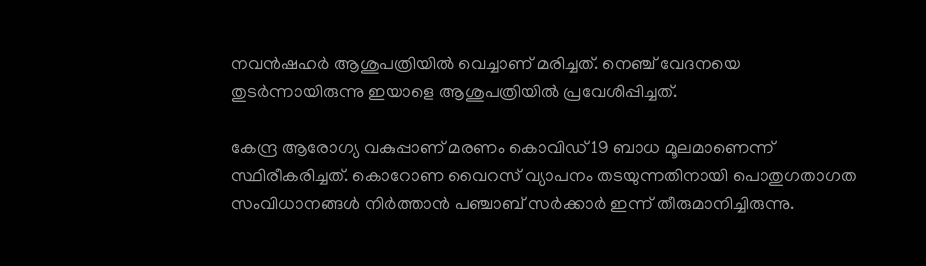നവന്‍ഷഹര്‍ ആശുപത്രിയില്‍ വെച്ചാണ് മരിച്ചത്. നെഞ്ച് വേദനയെ തുടര്‍ന്നായിരുന്നു ഇയാളെ ആശുപത്രിയില്‍ പ്രവേശിപ്പിച്ചത്.

കേന്ദ്ര ആരോഗ്യ വകുപ്പാണ് മരണം കൊവിഡ് 19 ബാധ മൂലമാണെന്ന് സ്ഥിരീകരിച്ചത്. കൊറോണ വൈറസ് വ്യാപനം തടയുന്നതിനായി പൊതുഗതാഗത സംവിധാനങ്ങള്‍ നിര്‍ത്താന്‍ പഞ്ചാബ് സര്‍ക്കാര്‍ ഇന്ന് തീരുമാനിച്ചിരുന്നു.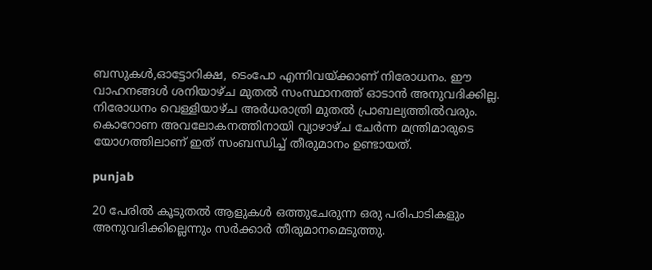ബസുകള്‍,ഓട്ടോറിക്ഷ, ടെംപോ എന്നിവയ്ക്കാണ് നിരോധനം. ഈ വാഹനങ്ങള്‍ ശനിയാഴ്ച മുതല്‍ സംസ്ഥാനത്ത് ഓടാന്‍ അനുവദിക്കില്ല. നിരോധനം വെള്ളിയാഴ്ച അര്‍ധരാത്രി മുതല്‍ പ്രാബല്യത്തില്‍വരും. കൊറോണ അവലോകനത്തിനായി വ്യാഴാഴ്ച ചേര്‍ന്ന മന്ത്രിമാരുടെ യോഗത്തിലാണ് ഇത് സംബന്ധിച്ച് തീരുമാനം ഉണ്ടായത്.

punjab

20 പേരില്‍ കൂടുതല്‍ ആളുകള്‍ ഒത്തുചേരുന്ന ഒരു പരിപാടികളും അനുവദിക്കില്ലെന്നും സര്‍ക്കാര്‍ തീരുമാനമെടുത്തു.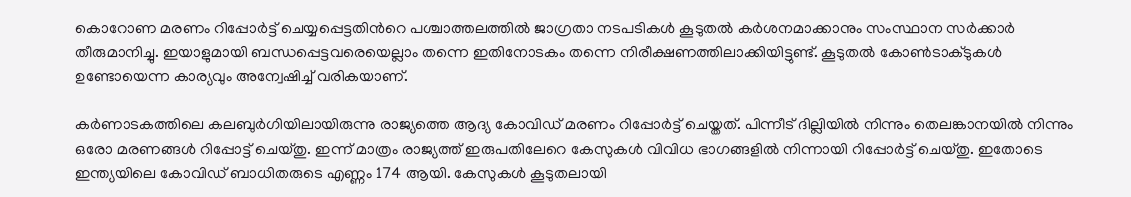കൊറോണ മരണം റിപ്പോര്‍ട്ട് ചെയ്യപ്പെട്ടതിന്‍റെ പശ്ചാത്തലത്തില്‍ ജാഗ്രതാ നടപടികള്‍ കൂടുതല്‍ കര്‍ശനമാക്കാനും സംസ്ഥാന സര്‍ക്കാര്‍ തീരുമാനിച്ചു. ഇയാളുമായി ബന്ധപ്പെട്ടവരെയെല്ലാം തന്നെ ഇതിനോടകം തന്നെ നിരീക്ഷണത്തിലാക്കിയിട്ടുണ്ട്. കൂടുതല്‍ കോണ്‍ടാക്ടുകള്‍ ഉണ്ടോയെന്ന കാര്യവും അന്വേഷിച്ച് വരികയാണ്.

കര്‍ണാടകത്തിലെ കലബുര്‍ഗിയിലായിരുന്നു രാജ്യത്തെ ആദ്യ കോവിഡ് മരണം റിപ്പോര്‍ട്ട് ചെയ്തത്. പിന്നീട് ദില്ലിയില്‍ നിന്നും തെലങ്കാനയില്‍ നിന്നും ഒരോ മരണങ്ങള്‍ റിപ്പോട്ട് ചെയ്തു. ഇന്ന് മാത്രം രാജ്യത്ത് ഇരുപതിലേറെ കേസുകള്‍ വിവിധ ഭാഗങ്ങളില്‍ നിന്നായി റിപ്പോര്‍ട്ട് ചെയ്തു. ഇതോടെ ഇന്ത്യയിലെ കോവിഡ് ബാധിതരുടെ എണ്ണം 174 ആയി. കേസുകള്‍ കൂടുതലായി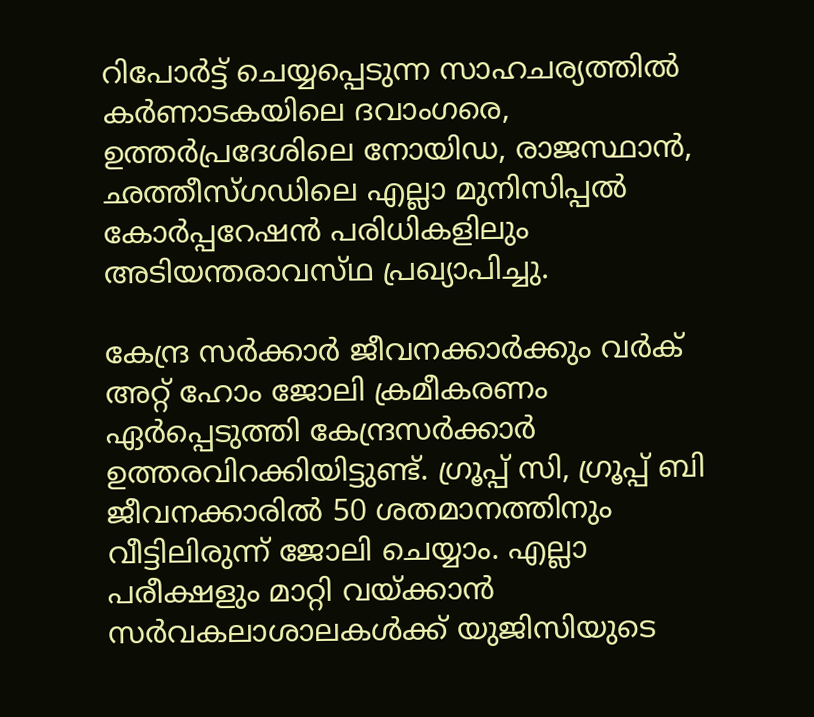റിപോര്‍ട്ട് ചെയ്യപ്പെടുന്ന സാഹചര്യത്തില്‍ കര്‍ണാടകയിലെ ദവാംഗരെ, ഉത്തര്‍പ്രദേശിലെ നോയിഡ, രാജസ്ഥാന്‍, ഛത്തീസ്ഗഡിലെ എല്ലാ മുനിസിപ്പൽ കോർപ്പറേഷൻ പരിധികളിലും അടിയന്തരാവസ്‌ഥ പ്രഖ്യാപിച്ചു.

കേന്ദ്ര സര്‍ക്കാര്‍ ജീവനക്കാര്‍ക്കും വർക് അറ്റ് ഹോം ജോലി ക്രമീകരണം ഏർപ്പെടുത്തി കേന്ദ്രസർക്കാർ ഉത്തരവിറക്കിയിട്ടുണ്ട്. ഗ്രൂപ്പ്‌ സി, ഗ്രൂപ്പ്‌ ബി ജീവനക്കാരിൽ 50 ശതമാനത്തിനും വീട്ടിലിരുന്ന് ജോലി ചെയ്യാം. എല്ലാ പരീക്ഷളും മാറ്റി വയ്ക്കാന്‍ സര്‍വകലാശാലകള്‍ക്ക് യുജിസിയുടെ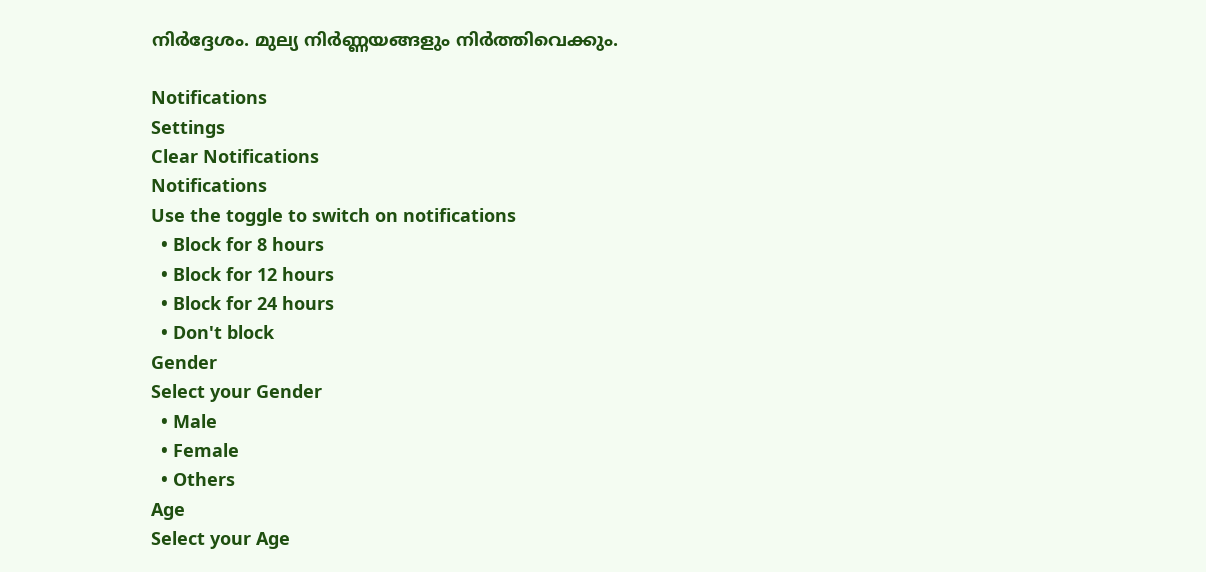നിര്‍ദ്ദേശം. മുല്യ നിര്‍ണ്ണയങ്ങളും നിര്‍ത്തിവെക്കും.

Notifications
Settings
Clear Notifications
Notifications
Use the toggle to switch on notifications
  • Block for 8 hours
  • Block for 12 hours
  • Block for 24 hours
  • Don't block
Gender
Select your Gender
  • Male
  • Female
  • Others
Age
Select your Age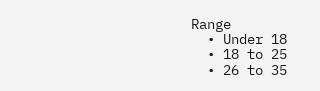Range
  • Under 18
  • 18 to 25
  • 26 to 35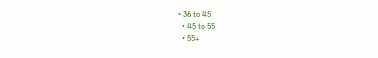• 36 to 45
  • 45 to 55
  • 55+